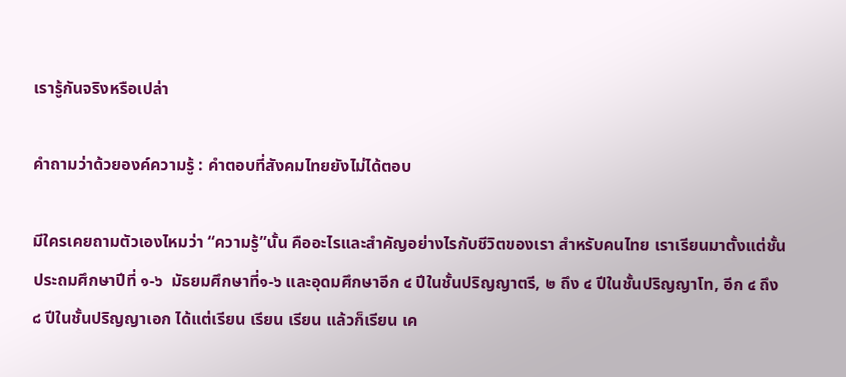เรารู้กันจริงหรือเปล่า

คำถามว่าด้วยองค์ความรู้ : คำตอบที่สังคมไทยยังไม่ได้ตอบ

มีใครเคยถามตัวเองไหมว่า “ความรู้”นั้น คืออะไรและสำคัญอย่างไรกับชีวิตของเรา สำหรับคนไทย เราเรียนมาตั้งแต่ชั้นประถมศึกษาปีที่ ๑-๖  มัธยมศึกษาที่๑-๖ และอุดมศึกษาอีก ๔ ปีในชั้นปริญญาตรี, ๒ ถึง ๔ ปีในชั้นปริญญาโท, อีก ๔ ถึง ๘ ปีในชั้นปริญญาเอก ได้แต่เรียน เรียน เรียน แล้วก็เรียน เค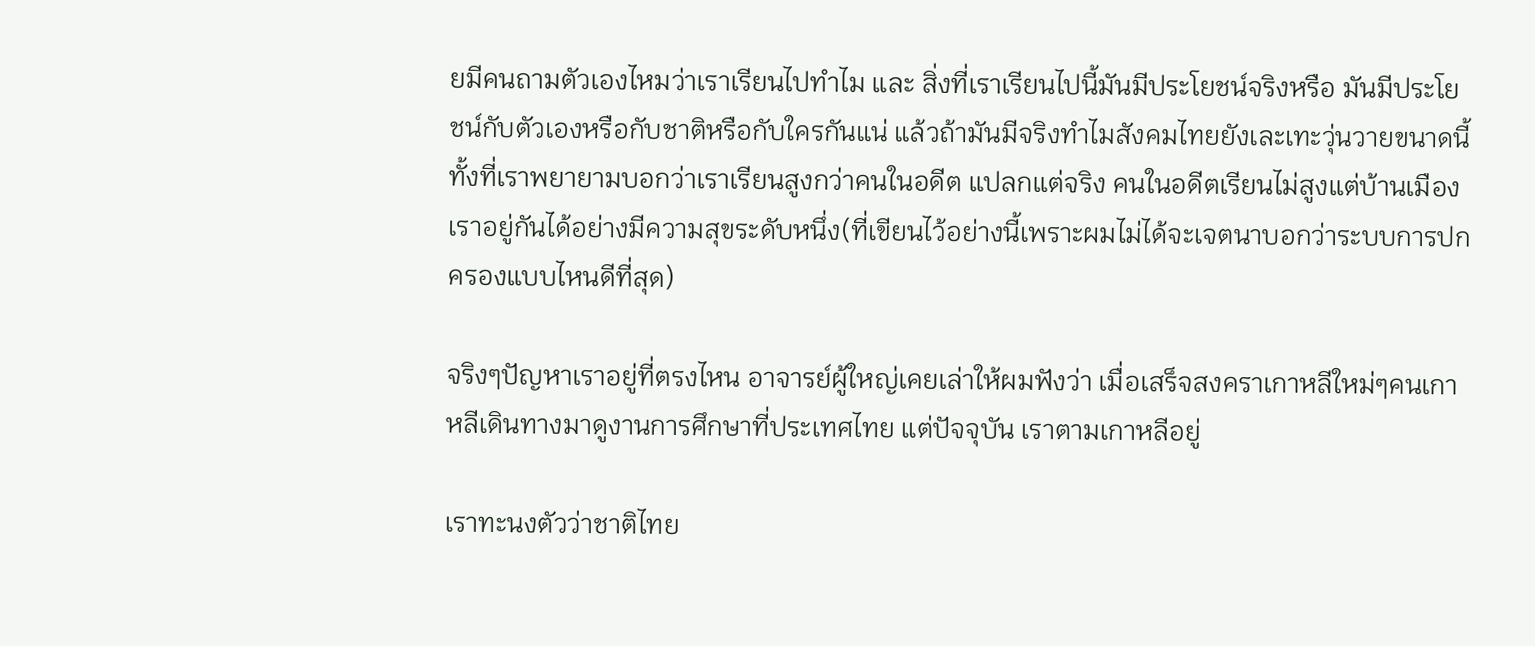ยมีคนถามตัวเองไหมว่าเราเรียนไปทำไม และ สิ่งที่เราเรียนไปนี้มันมีประโยชน์จริงหรือ มันมีประโยชน์กับตัวเองหรือกับชาติหรือกับใครกันแน่ แล้วถ้ามันมีจริงทำไมสังคมไทยยังเละเทะวุ่นวายขนาดนี้ ทั้งที่เราพยายามบอกว่าเราเรียนสูงกว่าคนในอดีต แปลกแต่จริง คนในอดีตเรียนไม่สูงแต่บ้านเมืองเราอยู่กันได้อย่างมีความสุขระดับหนึ่ง(ที่เขียนไว้อย่างนี้เพราะผมไม่ได้จะเจตนาบอกว่าระบบการปกครองแบบไหนดีที่สุด)

จริงๆปัญหาเราอยู่ที่ตรงไหน อาจารย์ผู้ใหญ่เคยเล่าให้ผมฟังว่า เมื่อเสร็จสงคราเกาหลีใหม่ๆคนเกาหลีเดินทางมาดูงานการศึกษาที่ประเทศไทย แต่ปัจจุบัน เราตามเกาหลีอยู่

เราทะนงตัวว่าชาติไทย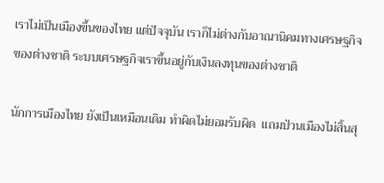เราไม่เป็นเมืองขึ้นของไทย แต่ปัจจุบัน เราก็ไม่ต่างกับอาณานิคมทางเศรษฐกิจของต่างชาติ ระบบเศรษฐกิจเราขึ้นอยู่กับเงินลงทุนของต่างชาติ

นักการเมืองไทย ยังเป็นเหมือนเดิม ทำผิดไม่ยอมรับผิด  แถมป่วนเมืองไม่สิ้นสุ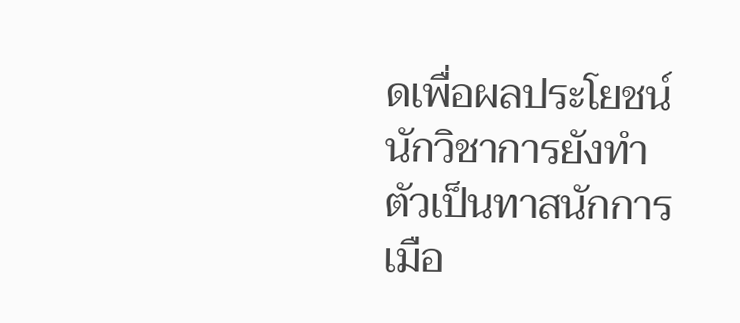ดเพื่อผลประโยชน์ นักวิชาการยังทำตัวเป็นทาสนักการเมือ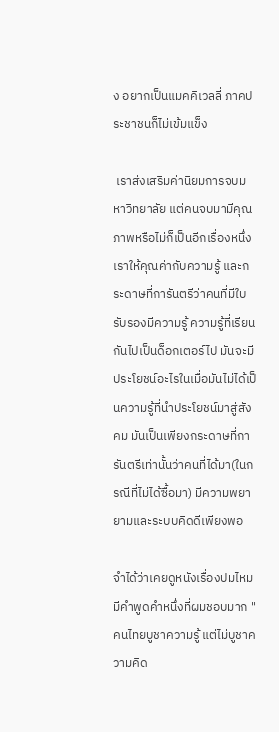ง อยากเป็นแมคคิเวลลี่ ภาคประชาชนก็ไม่เข้มแข็ง

 เราส่งเสริมค่านิยมการจบมหาวิทยาลัย แต่คนจบมามีคุณภาพหรือไม่ก็เป็นอีกเรื่องหนึ่ง เราให้คุณค่ากับความรู้ และกระดาษที่การันตรีว่าคนที่มีใบรับรองมีความรู้ ความรู้ที่เรียนกันไปเป็นด็อกเตอร์ไป มันจะมีประโยชน์อะไรในเมื่อมันไม่ได้เป็นความรู้ที่นำประโยชน์มาสู่สังคม มันเป็นเพียงกระดาษที่การันตรีเท่านั้นว่าคนที่ได้มา(ในกรณีที่ไม่ได้ซื้อมา) มีความพยายามและระบบคิดดีเพียงพอ

จำได้ว่าเคยดูหนังเรื่องปมไหม มีคำพูดคำหนึ่งที่ผมชอบมาก "คนไทยบูชาความรู้ แต่ไม่บูชาความคิด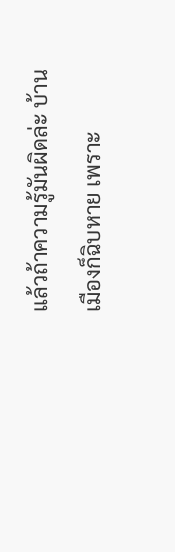แล้วถ้าความรู้มันผิดล่ะ บ้านเมืองก็ฉิบหาย เพราะ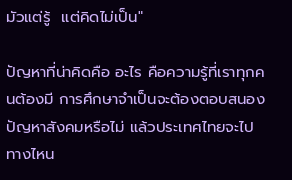มัวแต่รู้  แต่คิดไม่เป็น"

ปัญหาที่น่าคิดคือ อะไร คือความรู้ที่เราทุกคนต้องมี การศึกษาจำเป็นจะต้องตอบสนองปัญหาสังคมหรือไม่ แล้วประเทศไทยจะไปทางไหน